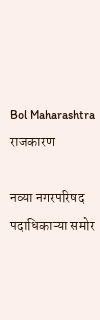Bol Maharashtra
राजकारण

नव्या नगरपरिषद पदाधिकाऱ्या समोर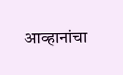आव्हानांचा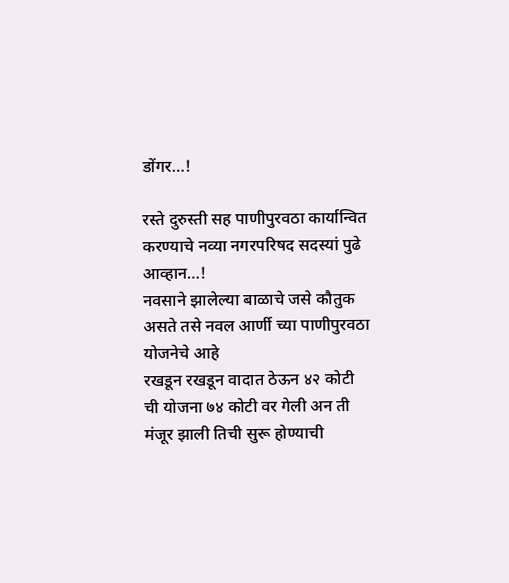डोंगर…!

रस्ते दुरुस्ती सह पाणीपुरवठा कार्यान्वित करण्याचे नव्या नगरपरिषद सदस्यां पुढे आव्हान…!
नवसाने झालेल्या बाळाचे जसे कौतुक असते तसे नवल आर्णी च्या पाणीपुरवठा योजनेचे आहे
रखडून रखडून वादात ठेऊन ४२ कोटी ची योजना ७४ कोटी वर गेली अन ती मंजूर झाली तिची सुरू होण्याची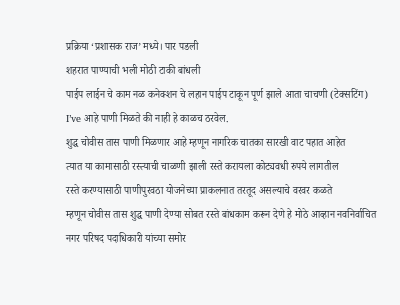प्रक्रिया ‘प्रशासक राज’ मध्ये। पार पडली
शहरात पाण्याची भली मोठी टाकी बांधली
पाईप लाईन चे काम नळ कनेक्शन चे लहान पाईप टाकून पूर्ण झाले आता चाचणी (टेक्सटिंग) I’ve आहे पाणी मिळते की नाही हे काळच ठरवेल.
शुद्ध चोवीस तास पाणी मिळणार आहे म्हणून नागरिक चातका सारखी वाट पहात आहेत
त्यात या कामासाठी रस्त्याची चाळणी झाली रस्ते करायला कोट्यवधी रुपये लागतील
रस्ते करण्यासाठी पाणीपुरवठा योजनेच्या प्राकलनात तरतूद असल्याचे वरवर कळते
म्हणून चोवीस तास शुद्ध पाणी देण्या सोबत रस्ते बांधकाम करून देणे हे मोठे आव्हान नवनिर्वाचित नगर परिषद पदाधिकारी यांच्या समोर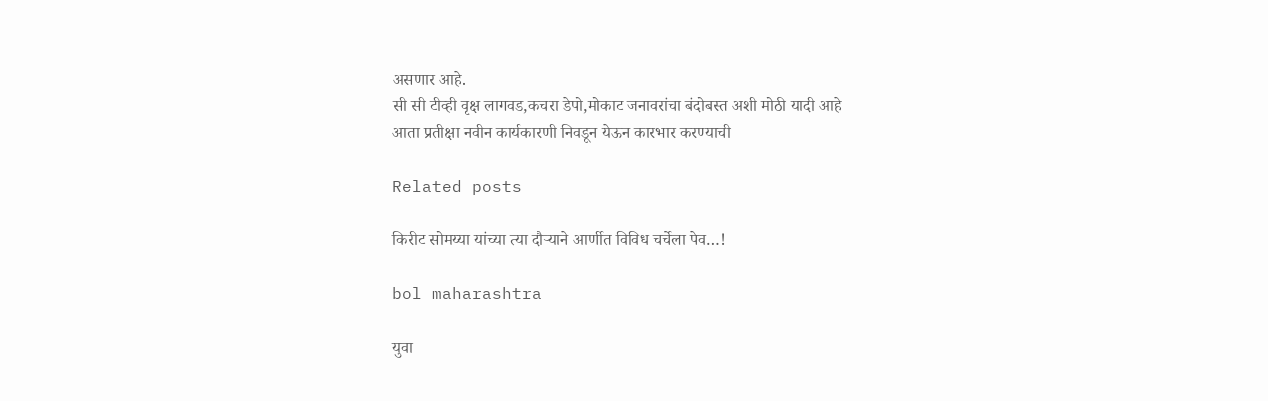असणार आहे.
सी सी टीव्ही वृक्ष लागवड,कचरा डेपो,मोकाट जनावरांचा बंदोबस्त अशी मोठी यादी आहे
आता प्रतीक्षा नवीन कार्यकारणी निवडून येऊन कारभार करण्याची

Related posts

किरीट सोमय्या यांच्या त्या दौऱ्याने आर्णीत विविध चर्चेला पेव…!

bol maharashtra

युवा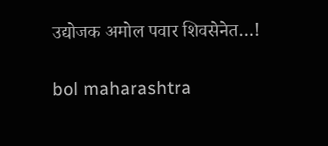उद्योजक अमोल पवार शिवसेनेत…!

bol maharashtra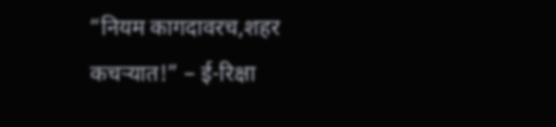“नियम कागदावरच,शहर कचऱ्यात!” – ई-रिक्षा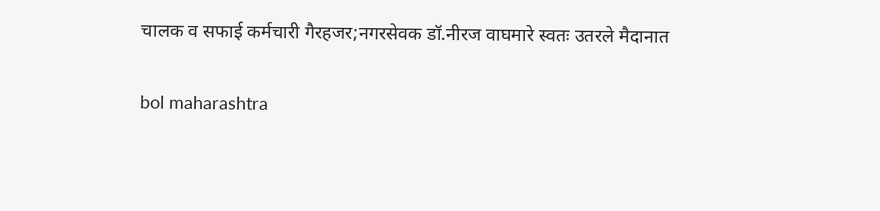चालक व सफाई कर्मचारी गैरहजर;नगरसेवक डॉ.नीरज वाघमारे स्वतः उतरले मैदानात

bol maharashtra